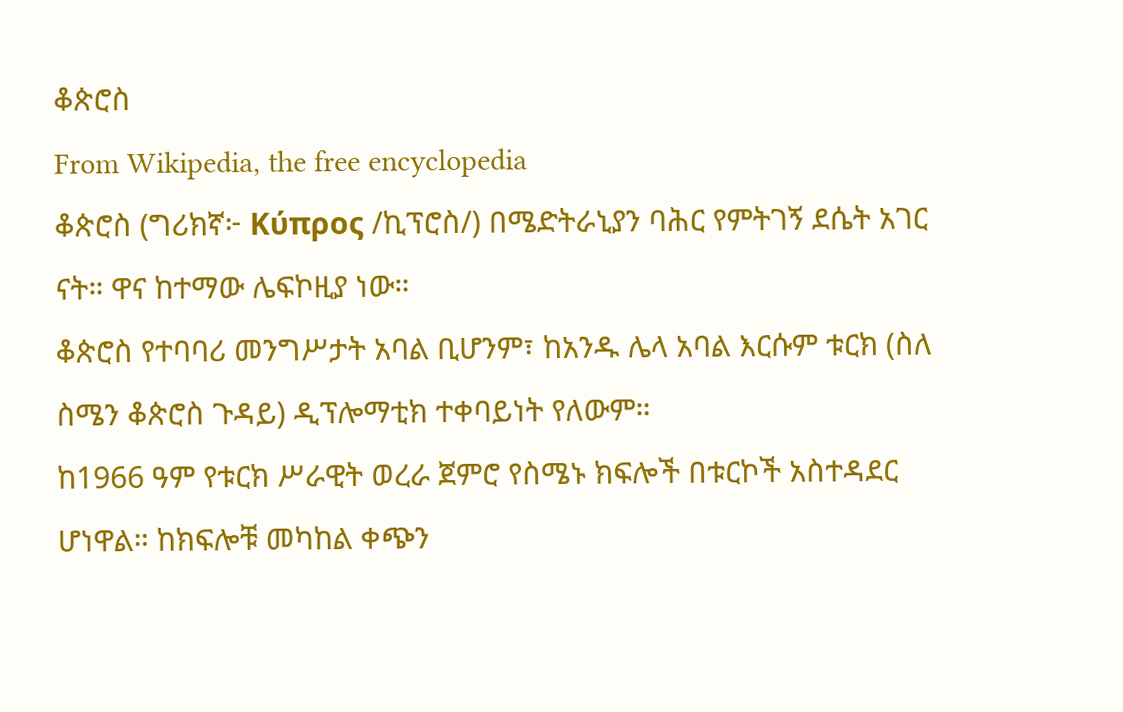ቆጵሮስ
From Wikipedia, the free encyclopedia
ቆጵሮስ (ግሪክኛ፦ Κύπρος /ኪፕሮስ/) በሜድትራኒያን ባሕር የምትገኝ ደሴት አገር ናት። ዋና ከተማው ሌፍኮዚያ ነው።
ቆጵሮስ የተባባሪ መንግሥታት አባል ቢሆንም፣ ከአንዱ ሌላ አባል እርሱም ቱርክ (ስለ ስሜን ቆጵሮስ ጉዳይ) ዲፕሎማቲክ ተቀባይነት የለውም።
ከ1966 ዓም የቱርክ ሥራዊት ወረራ ጀምሮ የስሜኑ ክፍሎች በቱርኮች አስተዳደር ሆነዋል። ከክፍሎቹ መካከል ቀጭን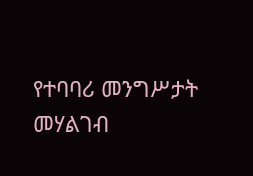የተባባሪ መንግሥታት መሃልገብ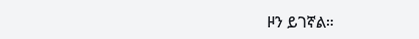ዞን ይገኛል።